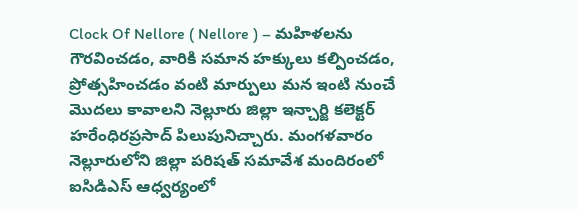Clock Of Nellore ( Nellore ) – మహిళలను గౌరవించడం, వారికి సమాన హక్కులు కల్పించడం, ప్రోత్సహించడం వంటి మార్పులు మన ఇంటి నుంచే మొదలు కావాలని నెల్లూరు జిల్లా ఇన్చార్జి కలెక్టర్ హరేంధిరప్రసాద్ పిలుపునిచ్చారు. మంగళవారం నెల్లూరులోని జిల్లా పరిషత్ సమావేశ మందిరంలో ఐసిడిఎస్ ఆధ్వర్యంలో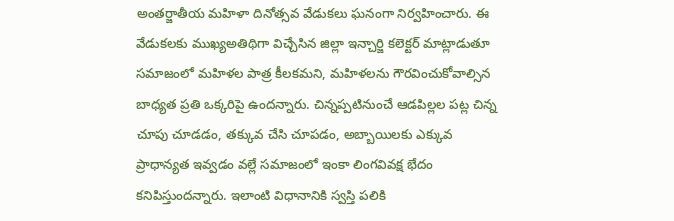అంతర్జాతీయ మహిళా దినోత్సవ వేడుకలు ఘనంగా నిర్వహించారు. ఈ వేడుకలకు ముఖ్యఅతిథిగా విచ్చేసిన జిల్లా ఇన్చార్జి కలెక్టర్ మాట్లాడుతూ సమాజంలో మహిళల పాత్ర కీలకమని, మహిళలను గౌరవించుకోవాల్సిన బాధ్యత ప్రతి ఒక్కరిపై ఉందన్నారు. చిన్నప్పటినుంచే ఆడపిల్లల పట్ల చిన్న చూపు చూడడం, తక్కువ చేసి చూపడం, అబ్బాయిలకు ఎక్కువ ప్రాధాన్యత ఇవ్వడం వల్లే సమాజంలో ఇంకా లింగవివక్ష భేదం కనిపిస్తుందన్నారు. ఇలాంటి విధానానికి స్వస్తి పలికి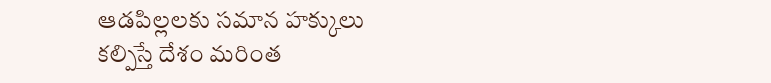ఆడపిల్లలకు సమాన హక్కులు కల్పిస్తే దేశం మరింత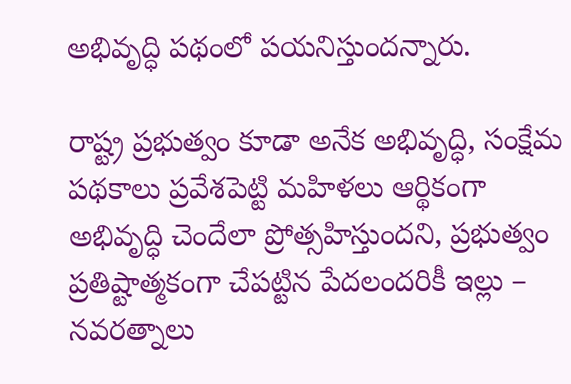అభివృద్ధి పథంలో పయనిస్తుందన్నారు.

రాష్ట్ర ప్రభుత్వం కూడా అనేక అభివృద్ధి, సంక్షేమ పథకాలు ప్రవేశపెట్టి మహిళలు ఆర్థికంగా అభివృద్ధి చెందేలా ప్రోత్సహిస్తుందని, ప్రభుత్వం ప్రతిష్టాత్మకంగా చేపట్టిన పేదలందరికీ ఇల్లు – నవరత్నాలు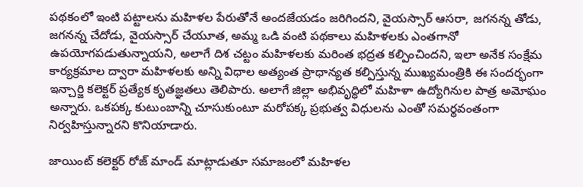పథకంలో ఇంటి పట్టాలను మహిళల పేరుతోనే అందజేయడం జరిగిందని, వైయస్సార్ ఆసరా, జగనన్న తోడు, జగనన్న చేదోడు, వైయస్సార్ చేయూత, అమ్మ ఒడి వంటి పథకాలు మహిళలకు ఎంతగానో ఉపయోగపడుతున్నాయని, అలాగే దిశ చట్టం మహిళలకు మరింత భద్రత కల్పించిందని, ఇలా అనేక సంక్షేమ కార్యక్రమాల ద్వారా మహిళలకు అన్ని విధాల అత్యంత ప్రాధాన్యత కల్పిస్తున్న ముఖ్యమంత్రికి ఈ సందర్భంగా ఇన్చార్జి కలెక్టర్ ప్రత్యేక కృతజ్ఞతలు తెలిపారు. అలాగే జిల్లా అభివృద్ధిలో మహిళా ఉద్యోగినుల పాత్ర అమోఘం అన్నారు. ఒకపక్క కుటుంబాన్ని చూసుకుంటూ మరోపక్క ప్రభుత్వ విధులను ఎంతో సమర్థవంతంగా నిర్వహిస్తున్నారని కొనియాడారు.

జాయింట్ కలెక్టర్ రోజ్ మాండ్ మాట్లాడుతూ సమాజంలో మహిళల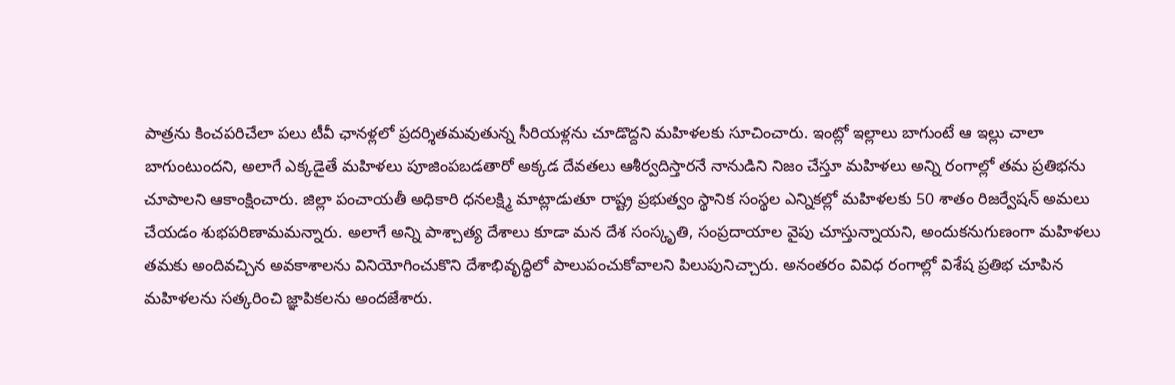పాత్రను కించపరిచేలా పలు టీవీ ఛానళ్లలో ప్రదర్శితమవుతున్న సీరియళ్లను చూడొద్దని మహిళలకు సూచించారు. ఇంట్లో ఇల్లాలు బాగుంటే ఆ ఇల్లు చాలా బాగుంటుందని, అలాగే ఎక్కడైతే మహిళలు పూజింపబడతారో అక్కడ దేవతలు ఆశీర్వదిస్తారనే నానుడిని నిజం చేస్తూ మహిళలు అన్ని రంగాల్లో తమ ప్రతిభను చూపాలని ఆకాంక్షించారు. జిల్లా పంచాయతీ అధికారి ధనలక్ష్మి మాట్లాడుతూ రాష్ట్ర ప్రభుత్వం స్థానిక సంస్థల ఎన్నికల్లో మహిళలకు 50 శాతం రిజర్వేషన్ అమలు చేయడం శుభపరిణామమన్నారు. అలాగే అన్ని పాశ్చాత్య దేశాలు కూడా మన దేశ సంస్కృతి, సంప్రదాయాల వైపు చూస్తున్నాయని, అందుకనుగుణంగా మహిళలు తమకు అందివచ్చిన అవకాశాలను వినియోగించుకొని దేశాభివృద్ధిలో పాలుపంచుకోవాలని పిలుపునిచ్చారు. అనంతరం వివిధ రంగాల్లో విశేష ప్రతిభ చూపిన మహిళలను సత్కరించి జ్ఞాపికలను అందజేశారు.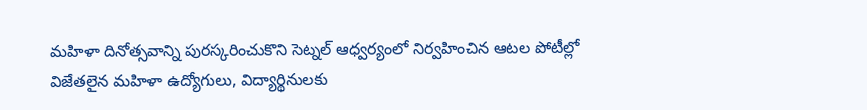మహిళా దినోత్సవాన్ని పురస్కరించుకొని సెట్నల్ ఆధ్వర్యంలో నిర్వహించిన ఆటల పోటీల్లో విజేతలైన మహిళా ఉద్యోగులు, విద్యార్థినులకు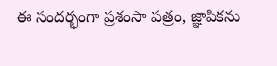ఈ సందర్భంగా ప్రశంసా పత్రం, జ్ఞాపికను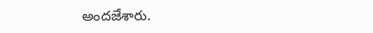అందజేశారు.